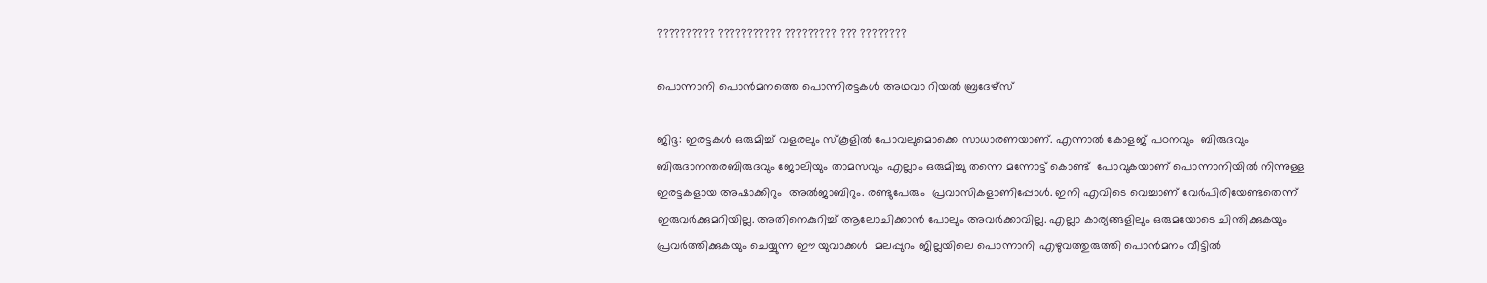?????????? ??????????? ????????? ??? ????????

പൊന്നാനി പൊന്‍മനത്തെ പൊന്നിരട്ടകള്‍ അഥവാ റിയല്‍ ബ്രദേഴ്സ്

ജിദ്ദ: ഇരട്ടകള്‍ ഒരുമിച്ച് വളരലും സ്കൂളില്‍ പോവലുമൊക്കെ സാധാരണയാണ്. എന്നാല്‍ കോളജ് പഠനവും  ബിരുദവും  ബിരുദാനന്തരബിരുദവും ജോലിയും താമസവും എല്ലാം ഒരുമിച്ചു തന്നെ മന്നോട്ട് കൊണ്ട്  പോവുകയാണ് പൊന്നാനിയില്‍ നിന്നുള്ള ഇരട്ടകളായ അഷാക്കിറും  അല്‍ജാബിറും. രണ്ടുപേരും  പ്രവാസികളാണിപ്പോള്‍. ഇനി എവിടെ വെച്ചാണ് വേര്‍പിരിയേണ്ടതെന്ന് ഇരുവര്‍ക്കുമറിയില്ല. അതിനെകുറിച്ച് ആലോചിക്കാന്‍ പോലും അവര്‍ക്കാവില്ല. എല്ലാ കാര്യങ്ങളിലും ഒരുമയോടെ ചിന്തിക്കുകയും പ്രവര്‍ത്തിക്കുകയും ചെയ്യുന്ന ഈ യുവാക്കള്‍  മലപ്പുറം ജില്ലയിലെ പൊന്നാനി എഴുവത്തുരുത്തി പൊന്‍മനം വീട്ടില്‍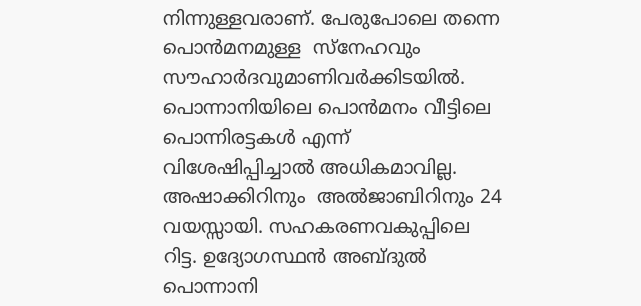നിന്നുള്ളവരാണ്. പേരുപോലെ തന്നെ പൊന്‍മനമുള്ള  സ്നേഹവും സൗഹാര്‍ദവുമാണിവര്‍ക്കിടയില്‍. പൊന്നാനിയിലെ പൊന്‍മനം വീട്ടിലെ പൊന്നിരട്ടകള്‍ എന്ന് വിശേഷിപ്പിച്ചാല്‍ അധികമാവില്ല.  അഷാക്കിറിനും  അല്‍ജാബിറിനും 24 വയസ്സായി. സഹകരണവകുപ്പിലെ റിട്ട. ഉദ്യോഗസ്ഥന്‍ അബ്ദുല്‍ പൊന്നാനി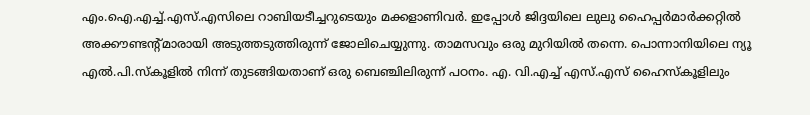എം.ഐ.എച്ച്.എസ്.എസിലെ റാബിയടീച്ചറുടെയും മക്കളാണിവര്‍. ഇപ്പോള്‍ ജിദ്ദയിലെ ലുലു ഹൈപ്പര്‍മാര്‍ക്കറ്റില്‍ അക്കൗണ്ടന്‍റ്മാരായി അടുത്തടുത്തിരുന്ന് ജോലിചെയ്യുന്നു. താമസവും ഒരു മുറിയില്‍ തന്നെ. പൊന്നാനിയിലെ ന്യൂ  എല്‍.പി.സ്കൂളില്‍ നിന്ന് തുടങ്ങിയതാണ് ഒരു ബെഞ്ചിലിരുന്ന് പഠനം. എ. വി.എച്ച് എസ്.എസ് ഹൈസ്കൂളിലും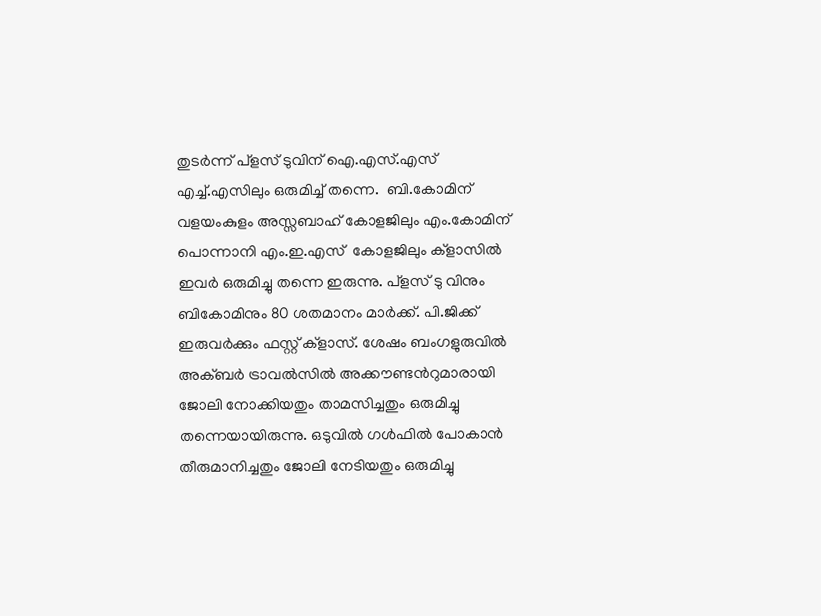തുടര്‍ന്ന് പ്ളസ് ടുവിന് ഐ.എസ്.എസ് എച്ച്.എസിലും ഒരുമിച്ച് തന്നെ.  ബി.കോമിന് വളയംകുളം അസ്സബാഹ് കോളജിലും എം.കോമിന് പൊന്നാനി എം.ഇ.എസ്  കോളജിലും ക്ളാസില്‍ ഇവര്‍ ഒരുമിച്ചു തന്നെ ഇരുന്നു. പ്ളസ് ടു വിനും ബികോമിനും 80 ശതമാനം മാര്‍ക്ക്. പി.ജിക്ക്  ഇരുവര്‍ക്കും ഫസ്റ്റ് ക്ളാസ്. ശേഷം ബംഗളുരുവില്‍ അക്ബര്‍ ട്രാവല്‍സില്‍ അക്കൗണ്ടന്‍റുമാരായി ജോലി നോക്കിയതും താമസിച്ചതും ഒരുമിച്ചു തന്നെയായിരുന്നു. ഒടുവില്‍ ഗള്‍ഫില്‍ പോകാന്‍ തീരുമാനിച്ചതും ജോലി നേടിയതും ഒരുമിച്ചു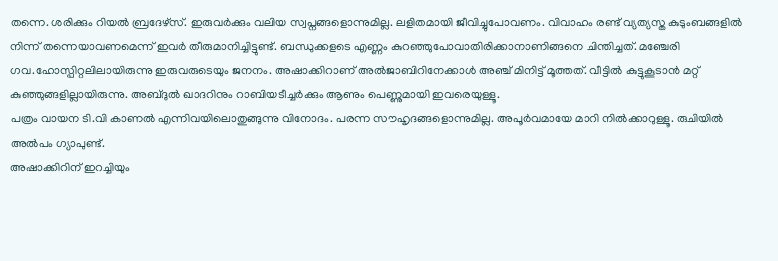തന്നെ. ശരിക്കും റിയല്‍ ബ്രദേഴ്സ്. ഇരുവര്‍ക്കും വലിയ സ്വപ്നങ്ങളൊന്നുമില്ല. ലളിതമായി ജീവിച്ചുപോവണം. വിവാഹം രണ്ട് വ്യത്യസ്ത കുടുംബങ്ങളില്‍ നിന്ന് തന്നെയാവണമെന്ന് ഇവര്‍ തീരുമാനിച്ചിട്ടുണ്ട്. ബന്ധുക്കളടെ എണ്ണം കുറഞ്ഞുപോവാതിരിക്കാനാണിങ്ങനെ ചിന്തിച്ചത്. മഞ്ചേരി ഗവ.ഹോസ്പിറ്റലിലായിരുന്നു ഇരുവരുടെയും ജനനം. അഷാക്കിറാണ് അല്‍ജാബിറിനേക്കാള്‍ അഞ്ച് മിനിട്ട് മൂത്തത്. വീട്ടില്‍ കുട്ടുകൂടാന്‍ മറ്റ് കുഞ്ഞുങ്ങളില്ലായിരുന്നു. അബ്ദുല്‍ ഖാദറിനും റാബിയടീച്ചര്‍ക്കും ആണും പെണ്ണുമായി ഇവരെയുള്ളൂ.
പത്രം വായന ടി.വി കാണല്‍ എന്നിവയിലൊതുങ്ങുന്നു വിനോദം. പരന്ന സൗഹൃദങ്ങളൊന്നുമില്ല. അപൂര്‍വമായേ മാറി നില്‍ക്കാറുള്ളൂ. രുചിയില്‍ അല്‍പം ഗ്യാപുണ്ട്.
അഷാക്കിറിന് ഇറച്ചിയും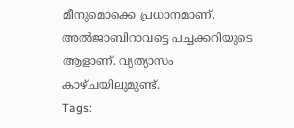മീനുമൊക്കെ പ്രധാനമാണ്. അല്‍ജാബിറാവട്ടെ പച്ചക്കറിയുടെ ആളാണ്. വ്യത്യാസം കാഴ്ചയിലുമുണ്ട്.
Tags: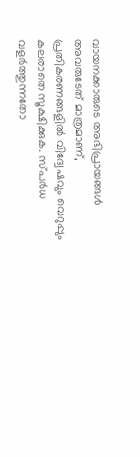വായനക്കാരുടെ അഭിപ്രായങ്ങള്‍ അവരുടേത് മാത്രമാണ്, പ്രതികരണങ്ങളിൽ വിദ്വേഷവും വെറുപ്പും കലരാതെ സൂക്ഷിക്കുക. സ്പർധ വളർത്തുന്നതോ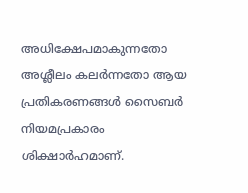അധിക്ഷേപമാകുന്നതോ അശ്ലീലം കലർന്നതോ ആയ പ്രതികരണങ്ങൾ സൈബർ നിയമപ്രകാരം ശിക്ഷാർഹമാണ്.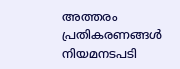അത്തരം പ്രതികരണങ്ങൾ നിയമനടപടി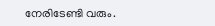നേരിടേണ്ടി വരും.